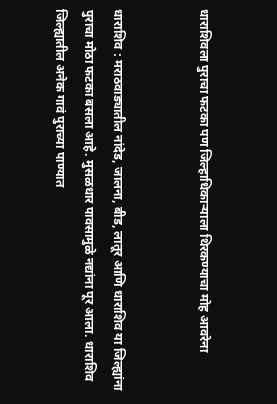धाराशिवला पुराचा फटका पण जिल्हाधिकाऱ्याला थिरकण्याचा मोह आवरेना


धाराशिव : मराठवाड्यातील नांदेड, जालना, बीड, लातूर आणि धाराशिव या जिल्ह्यांना पुराचा मोठा फटका बसला आहे. मुसळधार पावसामुळे नद्यांना पूर आला. धाराशिव जिल्ह्यातील अनेक गावं पुराच्या पाण्यात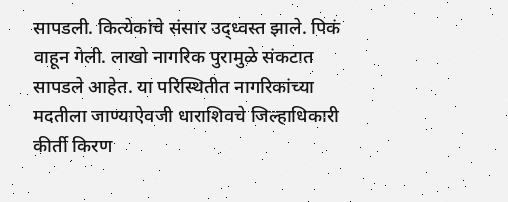सापडली. कित्येकांचे संसार उद्ध्वस्त झाले. पिकं वाहून गेली. लाखो नागरिक पुरामुळे संकटात सापडले आहेत. या परिस्थितीत नागरिकांच्या मदतीला जाण्याऐवजी धाराशिवचे जिल्हाधिकारी कीर्ती किरण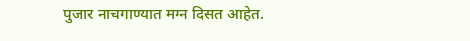पुजार नाचगाण्यात मग्न दिसत आहेत.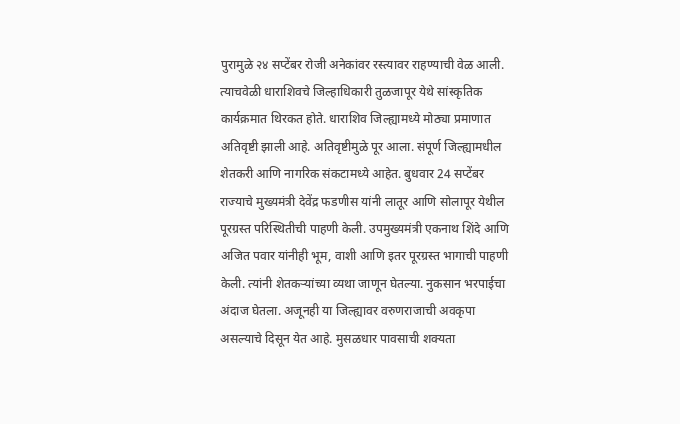पुरामुळे २४ सप्टेंबर रोजी अनेकांवर रस्त्यावर राहण्याची वेळ आली. त्याचवेळी धाराशिवचे जिल्हाधिकारी तुळजापूर येथे सांस्कृतिक कार्यक्रमात थिरकत होते. धाराशिव जिल्ह्यामध्ये मोठ्या प्रमाणात अतिवृष्टी झाली आहे. अतिवृष्टीमुळे पूर आला. संपूर्ण जिल्ह्यामधील शेतकरी आणि नागरिक संकटामध्ये आहेत. बुधवार 24 सप्टेंबर राज्याचे मुख्यमंत्री देवेंद्र फडणीस यांनी लातूर आणि सोलापूर येथील पूरग्रस्त परिस्थितीची पाहणी केली. उपमुख्यमंत्री एकनाथ शिंदे आणि अजित पवार यांनीही भूम, वाशी आणि इतर पूरग्रस्त भागाची पाहणी केली. त्यांनी शेतकऱ्यांच्या व्यथा जाणून घेतल्या. नुकसान भरपाईचा अंदाज घेतला. अजूनही या जिल्ह्यावर वरुणराजाची अवकृपा असल्याचे दिसून येत आहे. मुसळधार पावसाची शक्यता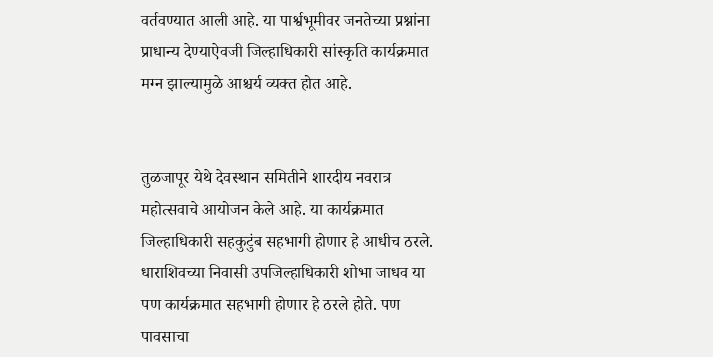वर्तवण्यात आली आहे. या पार्श्वभूमीवर जनतेच्या प्रश्नांना प्राधान्य देण्याऐवजी जिल्हाधिकारी सांस्कृति कार्यक्रमात मग्न झाल्यामुळे आश्चर्य व्यक्त होत आहे.


तुळजापूर येथे देवस्थान समितीने शारदीय नवरात्र महोत्सवाचे आयोजन केले आहे. या कार्यक्रमात जिल्हाधिकारी सहकुटुंब सहभागी होणार हे आधीच ठरले. धाराशिवच्या निवासी उपजिल्हाधिकारी शोभा जाधव या पण कार्यक्रमात सहभागी होणार हे ठरले होते. पण पावसाचा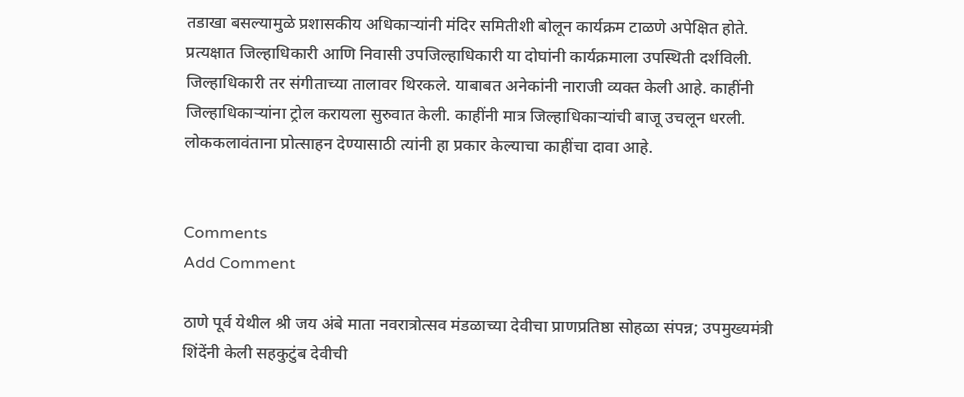तडाखा बसल्यामुळे प्रशासकीय अधिकाऱ्यांनी मंदिर समितीशी बोलून कार्यक्रम टाळणे अपेक्षित होते. प्रत्यक्षात जिल्हाधिकारी आणि निवासी उपजिल्हाधिकारी या दोघांनी कार्यक्रमाला उपस्थिती दर्शविली. जिल्हाधिकारी तर संगीताच्या तालावर थिरकले. याबाबत अनेकांनी नाराजी व्यक्त केली आहे. काहींनी जिल्हाधिकाऱ्यांना ट्रोल करायला सुरुवात केली. काहींनी मात्र जिल्हाधिकाऱ्यांची बाजू उचलून धरली. लोककलावंताना प्रोत्साहन देण्यासाठी त्यांनी हा प्रकार केल्याचा काहींचा दावा आहे.


Comments
Add Comment

ठाणे पूर्व येथील श्री जय अंबे माता नवरात्रोत्सव मंडळाच्या देवीचा प्राणप्रतिष्ठा सोहळा संपन्न; उपमुख्यमंत्री शिंदेंनी केली सहकुटुंब देवीची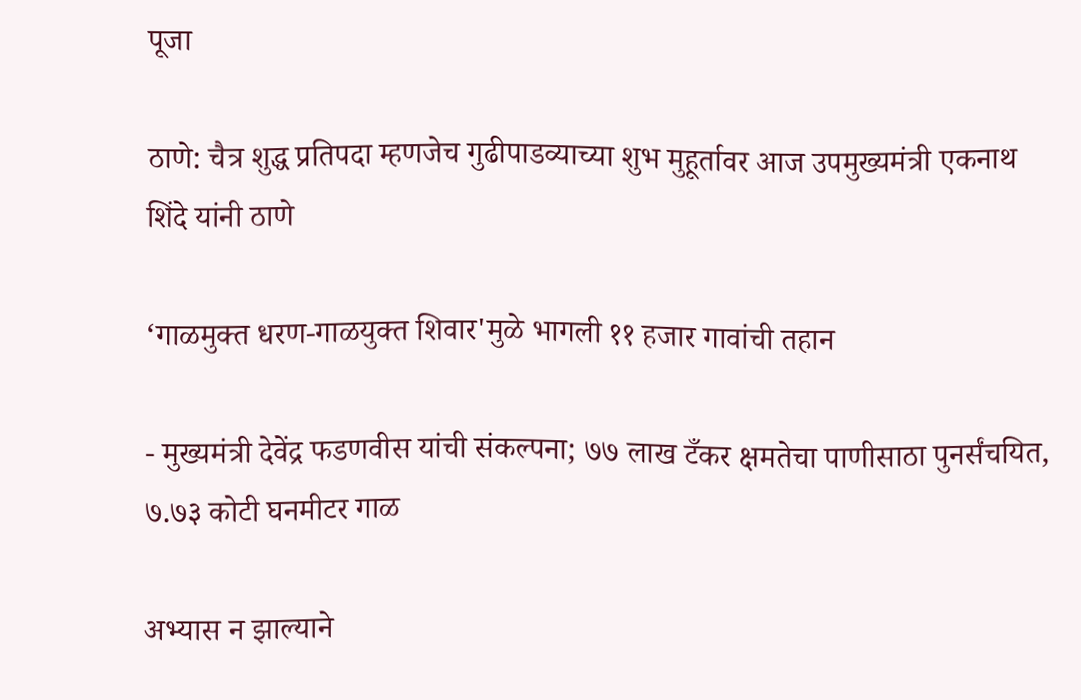पूजा

ठाणे: चैत्र शुद्ध प्रतिपदा म्हणजेच गुढीपाडव्याच्या शुभ मुहूर्तावर आज उपमुख्यमंत्री एकनाथ शिंदे यांनी ठाणे

‘गाळमुक्त धरण-गाळयुक्त शिवार'मुळे भागली ११ हजार गावांची तहान

- मुख्यमंत्री देवेंद्र फडणवीस यांची संकल्पना; ७७ लाख टँकर क्षमतेचा पाणीसाठा पुनर्संचयित, ७.७३ कोटी घनमीटर गाळ

अभ्यास न झाल्याने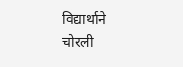विद्यार्थाने चोरली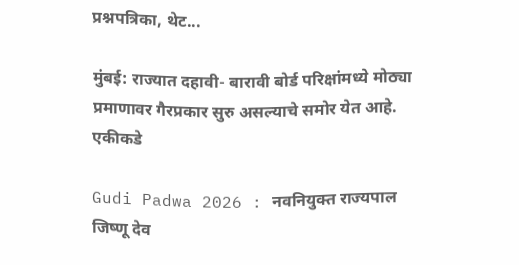प्रश्नपत्रिका, थेट...

मुंबई: राज्यात दहावी- बारावी बोर्ड परिक्षांमध्ये मोठ्या प्रमाणावर गैरप्रकार सुरु असल्याचे समोर येत आहे. एकीकडे

Gudi Padwa 2026 : नवनियुक्त राज्यपाल जिष्णू देव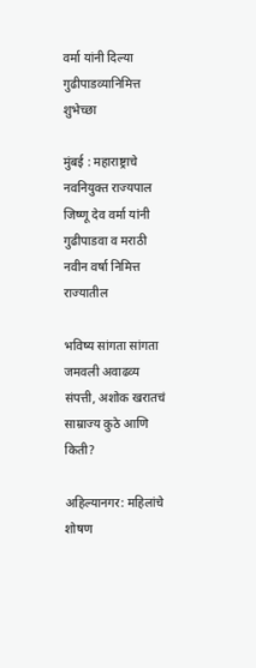वर्मा यांनी दिल्या गुढीपाडव्यानिमित्त शुभेच्छा

मुंबई : महाराष्ट्राचे नवनियुक्त राज्यपाल जिष्णू देव वर्मा यांनी गुढीपाडवा व मराठी नवीन वर्षा निमित्त राज्यातील

भविष्य सांगता सांगता जमवली अवाढव्य संपत्ती, अशोक खरातचं साम्राज्य कुठे आणि किती?

अहिल्यानगर: महिलांचे शोषण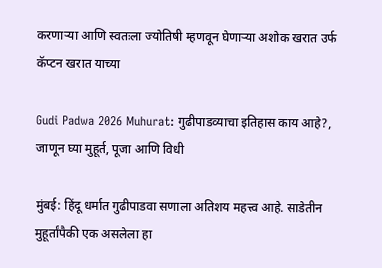करणाऱ्या आणि स्वतःला ज्योतिषी म्हणवून घेणाऱ्या अशोक खरात उर्फ कॅप्टन खरात याच्या

Gudi Padwa 2026 Muhurat: गुढीपाडव्याचा इतिहास काय आहे?, जाणून घ्या मुहूर्त, पूजा आणि विधी

मुंबई: हिंदू धर्मात गुढीपाडवा सणाला अतिशय महत्त्व आहे. साडेतीन मुहूर्तांपैकी एक असलेला हा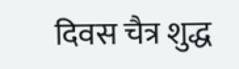दिवस चैत्र शुद्ध